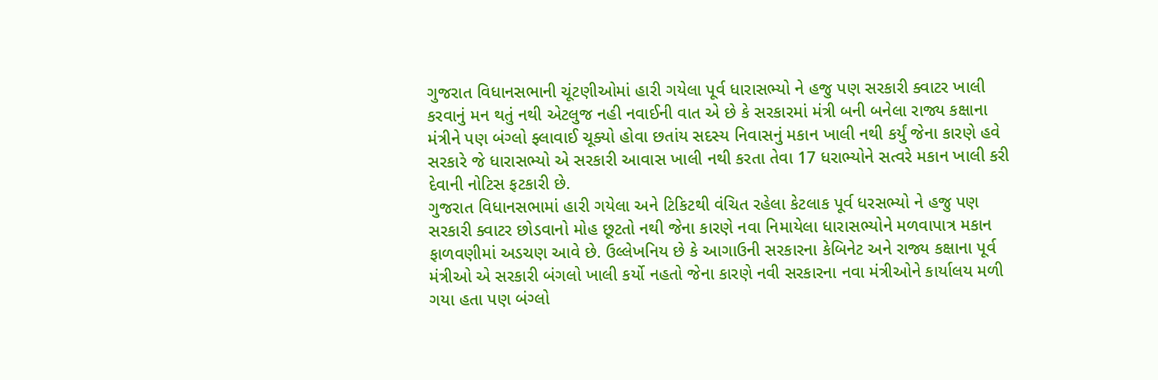ગુજરાત વિધાનસભાની ચૂંટણીઓમાં હારી ગયેલા પૂર્વ ધારાસભ્યો ને હજુ પણ સરકારી ક્વાટર ખાલી કરવાનું મન થતું નથી એટલુજ નહી નવાઈની વાત એ છે કે સરકારમાં મંત્રી બની બનેલા રાજ્ય કક્ષાના મંત્રીને પણ બંગ્લો ફ્લાવાઈ ચૂક્યો હોવા છતાંય સદસ્ય નિવાસનું મકાન ખાલી નથી કર્યું જેના કારણે હવે સરકારે જે ધારાસભ્યો એ સરકારી આવાસ ખાલી નથી કરતા તેવા 17 ધરાભ્યોને સત્વરે મકાન ખાલી કરી દેવાની નોટિસ ફટકારી છે.
ગુજરાત વિધાનસભામાં હારી ગયેલા અને ટિકિટથી વંચિત રહેલા કેટલાક પૂર્વ ધરસભ્યો ને હજુ પણ સરકારી ક્વાટર છોડવાનો મોહ છૂટતો નથી જેના કારણે નવા નિમાયેલા ધારાસભ્યોને મળવાપાત્ર મકાન ફાળવણીમાં અડચણ આવે છે. ઉલ્લેખનિય છે કે આગાઉની સરકારના કેબિનેટ અને રાજ્ય કક્ષાના પૂર્વ મંત્રીઓ એ સરકારી બંગલો ખાલી કર્યો નહતો જેના કારણે નવી સરકારના નવા મંત્રીઓને કાર્યાલય મળી ગયા હતા પણ બંગ્લો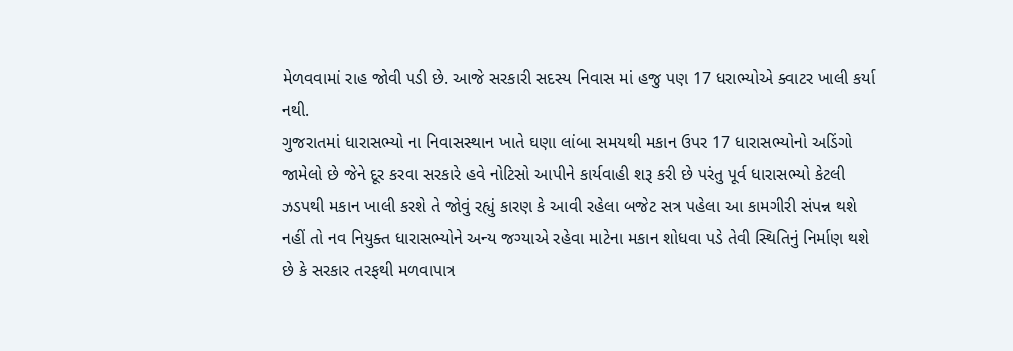મેળવવામાં રાહ જોવી પડી છે. આજે સરકારી સદસ્ય નિવાસ માં હજુ પણ 17 ધરાભ્યોએ ક્વાટર ખાલી કર્યા નથી.
ગુજરાતમાં ધારાસભ્યો ના નિવાસસ્થાન ખાતે ઘણા લાંબા સમયથી મકાન ઉપર 17 ધારાસભ્યોનો અડિંગો જામેલો છે જેને દૂર કરવા સરકારે હવે નોટિસો આપીને કાર્યવાહી શરૂ કરી છે પરંતુ પૂર્વ ધારાસભ્યો કેટલી ઝડપથી મકાન ખાલી કરશે તે જોવું રહ્યું કારણ કે આવી રહેલા બજેટ સત્ર પહેલા આ કામગીરી સંપન્ન થશે નહીં તો નવ નિયુક્ત ધારાસભ્યોને અન્ય જગ્યાએ રહેવા માટેના મકાન શોધવા પડે તેવી સ્થિતિનું નિર્માણ થશે છે કે સરકાર તરફથી મળવાપાત્ર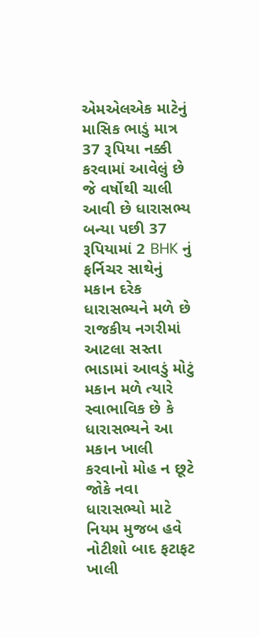એમએલએક માટેનું માસિક ભાડું માત્ર 37 રૂપિયા નક્કી કરવામાં આવેલું છે જે વર્ષોથી ચાલી આવી છે ધારાસભ્ય બન્યા પછી 37 રૂપિયામાં 2 BHK નું ફર્નિચર સાથેનું મકાન દરેક ધારાસભ્યને મળે છે રાજકીય નગરીમાં આટલા સસ્તા ભાડામાં આવડું મોટું મકાન મળે ત્યારે સ્વાભાવિક છે કે ધારાસભ્યને આ મકાન ખાલી કરવાનો મોહ ન છૂટે જોકે નવા ધારાસભ્યો માટે નિયમ મુજબ હવે નોટીશો બાદ ફટાફટ ખાલી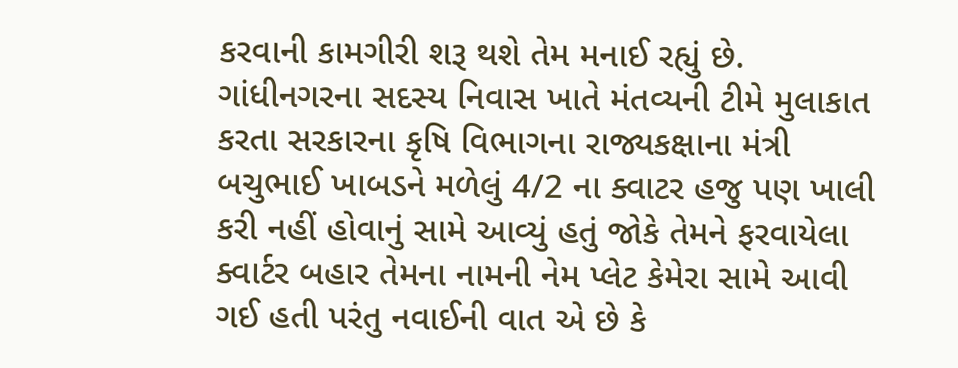કરવાની કામગીરી શરૂ થશે તેમ મનાઈ રહ્યું છે.
ગાંધીનગરના સદસ્ય નિવાસ ખાતે મંતવ્યની ટીમે મુલાકાત કરતા સરકારના કૃષિ વિભાગના રાજ્યકક્ષાના મંત્રી બચુભાઈ ખાબડને મળેલું 4/2 ના ક્વાટર હજુ પણ ખાલી કરી નહીં હોવાનું સામે આવ્યું હતું જોકે તેમને ફરવાયેલા ક્વાર્ટર બહાર તેમના નામની નેમ પ્લેટ કેમેરા સામે આવી ગઈ હતી પરંતુ નવાઈની વાત એ છે કે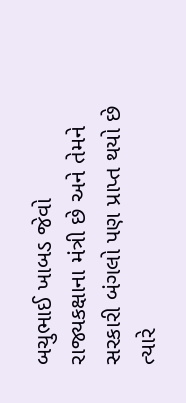બચુભાઈ ખાબડ જેવો રાજ્યકક્ષાના મંત્રી છે અને તેમને સરકારી બંગલો પણ પ્રાપ્ત થયો છે ત્યારે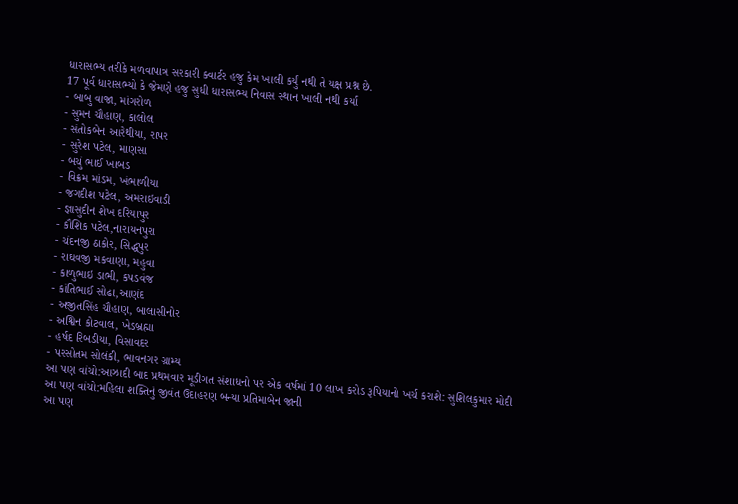ધારાસભ્ય તરીકે મળવાપાત્ર સરકારી ક્વાર્ટર હજુ કેમ ખાલી કર્યું નથી તે યક્ષ પ્રશ્ન છે.
17 પૂર્વ ધારાસભ્યો કે જેમણે હજુ સુધી ધારાસભ્ય નિવાસ સ્થાન ખાલી નથી કર્યા
- બાબુ વાજા, માંગરોળ
- સુમન ચૌહાણ, કાલોલ
- સંતોકબેન આરેથીયા, રાપર
- સુરેશ પટેલ, માણસા
- બચું ભાઈ ખાબડ
- વિક્રમ માંડમ, ખંભાળીયા
- જગદીશ પટેલ, અમરાઇવાડી
- જ્ઞાસુદીન શેખ દરિયાપુર
- કૌશિક પટેલ,નારાયનપુરા
- ચંદનજી ઠાકોર, સિદ્ધપુર
- રાઘવજી મકવાણા, મહુવા
- કાળુભાઇ ડાભી, કપડવંજ
- કાંતિભાઈ સોઢા,આણંદ
- અજીતસિંહ ચૌહાણ, બાલાસીનોર
- અશ્વિન કોટવાલ, ખેડબ્રહ્મા
- હર્ષદ રિબડીયા, વિસાવદર
- પરસોતમ સોલંકી, ભાવનગર ગ્રામ્ય
આ પણ વાંચો:આઝાદી બાદ પ્રથમવાર મૂડીગત સંશાધનો પર એક વર્ષમાં 10 લાખ કરોડ રૂપિયાનો ખર્ચ કરાશે: સુશિલકુમાર મોદી
આ પણ વાંચો:મહિલા શક્તિનું જીવંત ઉદાહરણ બન્યા પ્રતિમાબેન જાની
આ પણ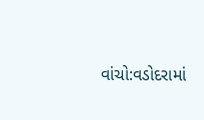વાંચો:વડોદરામાં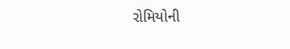રોમિયોની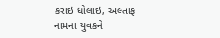કરાઇ ધોલાઇ, અલ્તાફ નામના યુવકને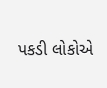પકડી લોકોએ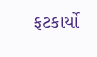ફટકાર્યો